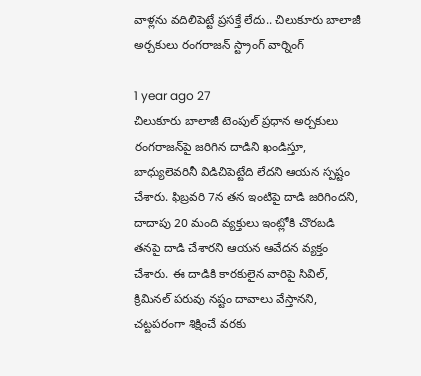వాళ్లను వదిలిపెట్టే ప్రసక్తే లేదు.. చిలుకూరు బాలాజీ అర్చకులు రంగరాజన్ స్ట్రాంగ్ వార్నింగ్

1 year ago 27
చిలుకూరు బాలాజీ టెంపుల్ ప్రధాన అర్చకులు రంగరాజన్‌పై జరిగిన దాడిని ఖండిస్తూ, బాధ్యులెవరినీ విడిచిపెట్టేది లేదని ఆయన స్పష్టం చేశారు. ఫిబ్రవరి 7న తన ఇంటిపై దాడి జరిగిందని, దాదాపు 20 మంది వ్యక్తులు ఇంట్లోకి చొరబడి తనపై దాడి చేశారని ఆయన ఆవేదన వ్యక్తం చేశారు. ఈ దాడికి కారకులైన వారిపై సివిల్, క్రిమినల్ పరువు నష్టం దావాలు వేస్తానని, చట్టపరంగా శిక్షించే వరకు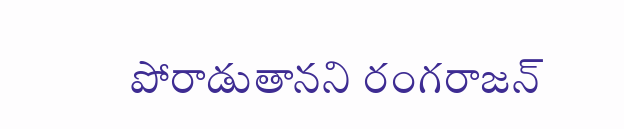పోరాడుతానని రంగరాజన్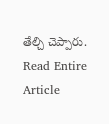తేల్చి చెప్పారు.
Read Entire Article